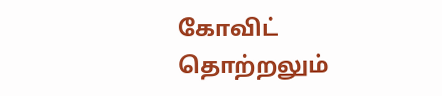கோவிட் தொற்றலும்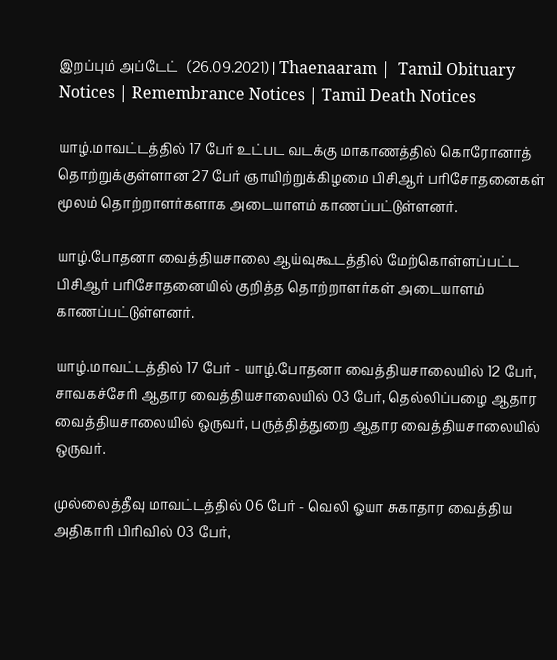இறப்பும் அப்டேட்   (26.09.2021) | Thaenaaram |  Tamil Obituary Notices | Remembrance Notices | Tamil Death Notices

யாழ்.மாவட்டத்தில் 17 பேர் உட்பட வடக்கு மாகாணத்தில் கொரோனாத் தொற்றுக்குள்ளான 27 பேர் ஞாயிற்றுக்கிழமை பிசிஆர் பரிசோதனைகள் மூலம் தொற்றாளர்களாக அடையாளம் காணப்பட்டுள்ளனர்.

யாழ்.போதனா வைத்தியசாலை ஆய்வுகூடத்தில் மேற்கொள்ளப்பட்ட பிசிஆர் பரிசோதனையில் குறித்த தொற்றாளர்கள் அடையாளம் காணப்பட்டுள்ளனர்.

யாழ்.மாவட்டத்தில் 17 பேர் - யாழ்.போதனா வைத்தியசாலையில் 12 பேர், சாவகச்சேரி ஆதார வைத்தியசாலையில் 03 பேர், தெல்லிப்பழை ஆதார வைத்தியசாலையில் ஒருவர், பருத்தித்துறை ஆதார வைத்தியசாலையில் ஒருவர்.

முல்லைத்தீவு மாவட்டத்தில் 06 பேர் - வெலி ஓயா சுகாதார வைத்திய அதிகாரி பிரிவில் 03 பேர்,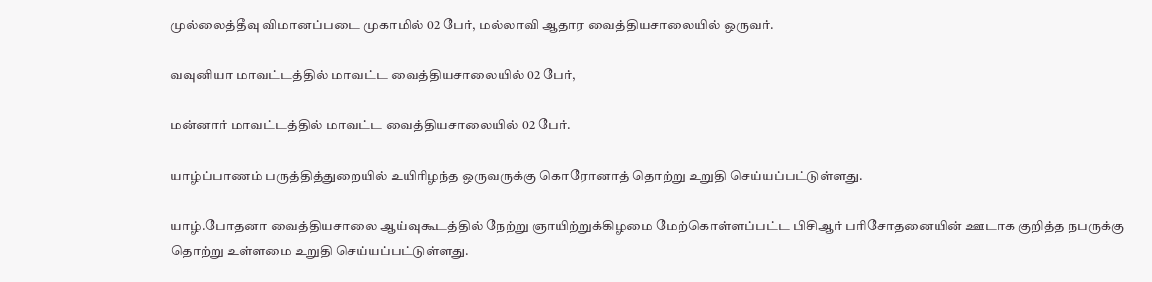முல்லைத்தீவு விமானப்படை முகாமில் 02 பேர், மல்லாவி ஆதார வைத்தியசாலையில் ஒருவர்.

வவுனியா மாவட்டத்தில் மாவட்ட வைத்தியசாலையில் 02 பேர்,

மன்னார் மாவட்டத்தில் மாவட்ட வைத்தியசாலையில் 02 பேர்.

யாழ்ப்பாணம் பருத்தித்துறையில் உயிரிழந்த ஒருவருக்கு கொரோனாத் தொற்று உறுதி செய்யப்பட்டுள்ளது.

யாழ்.போதனா வைத்தியசாலை ஆய்வுகூடத்தில் நேற்று ஞாயிற்றுக்கிழமை மேற்கொள்ளப்பட்ட பிசிஆர் பரிசோதனையின் ஊடாக குறித்த நபருக்கு தொற்று உள்ளமை உறுதி செய்யப்பட்டுள்ளது.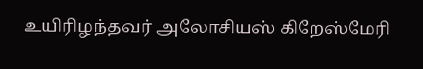உயிரிழந்தவர் அலோசியஸ் கிறேஸ்மேரி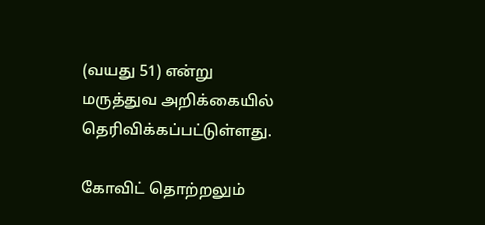(வயது 51) என்று மருத்துவ அறிக்கையில் தெரிவிக்கப்பட்டுள்ளது.

கோவிட் தொற்றலும்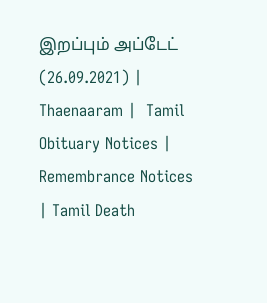இறப்பும் அப்டேட்   (26.09.2021) | Thaenaaram |  Tamil Obituary Notices | Remembrance Notices | Tamil Death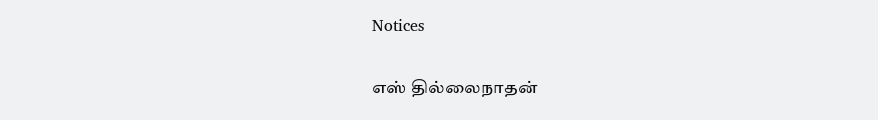Notices

எஸ் தில்லைநாதன்